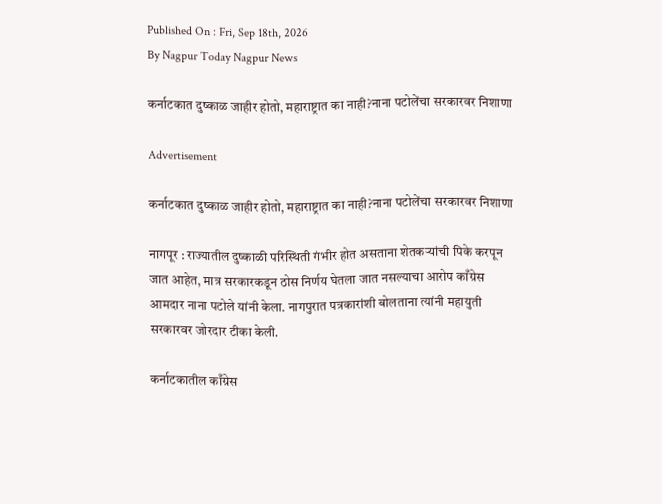Published On : Fri, Sep 18th, 2026
By Nagpur Today Nagpur News

कर्नाटकात दुष्काळ जाहीर होतो, महाराष्ट्रात का नाही?नाना पटोलेंचा सरकारवर निशाणा

Advertisement

कर्नाटकात दुष्काळ जाहीर होतो, महाराष्ट्रात का नाही?नाना पटोलेंचा सरकारवर निशाणा

नागपूर : राज्यातील दुष्काळी परिस्थिती गंभीर होत असताना शेतकऱ्यांची पिके करपून जात आहेत, मात्र सरकारकडून ठोस निर्णय घेतला जात नसल्याचा आरोप काँग्रेस आमदार नाना पटोले यांनी केला. नागपुरात पत्रकारांशी बोलताना त्यांनी महायुती सरकारवर जोरदार टीका केली.

कर्नाटकातील काँग्रेस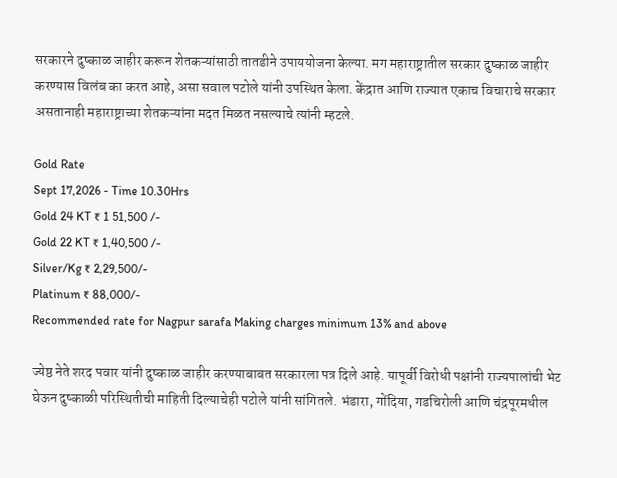सरकारने दुष्काळ जाहीर करून शेतकऱ्यांसाठी तातडीने उपाययोजना केल्या. मग महाराष्ट्रातील सरकार दुष्काळ जाहीर करण्यास विलंब का करत आहे, असा सवाल पटोले यांनी उपस्थित केला. केंद्रात आणि राज्यात एकाच विचाराचे सरकार असतानाही महाराष्ट्राच्या शेतकऱ्यांना मदत मिळत नसल्याचे त्यांनी म्हटले.

Gold Rate
Sept 17,2026 - Time 10.30Hrs
Gold 24 KT ₹ 1 51,500 /-
Gold 22 KT ₹ 1,40,500 /-
Silver/Kg ₹ 2,29,500/-
Platinum ₹ 88,000/-
Recommended rate for Nagpur sarafa Making charges minimum 13% and above

ज्येष्ठ नेते शरद पवार यांनी दुष्काळ जाहीर करण्याबाबत सरकारला पत्र दिले आहे. यापूर्वी विरोधी पक्षांनी राज्यपालांची भेट घेऊन दुष्काळी परिस्थितीची माहिती दिल्याचेही पटोले यांनी सांगितले. भंडारा, गोंदिया, गडचिरोली आणि चंद्रपूरमधील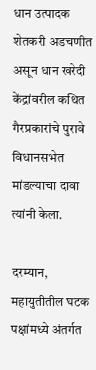धान उत्पादक शेतकरी अडचणीत असून धान खरेदी केंद्रांवरील कथित गैरप्रकारांचे पुरावे विधानसभेत मांडल्याचा दावा त्यांनी केला.

दरम्यान, महायुतीतील घटक पक्षांमध्ये अंतर्गत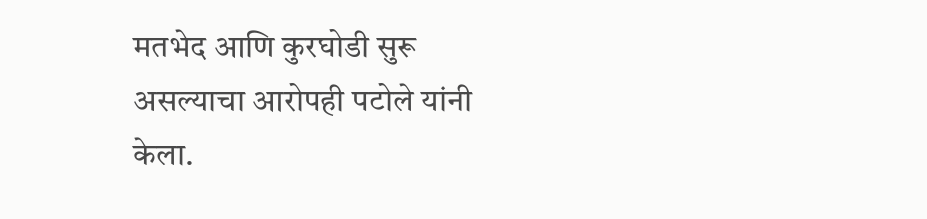मतभेद आणि कुरघोडी सुरू असल्याचा आरोपही पटोले यांनी केला.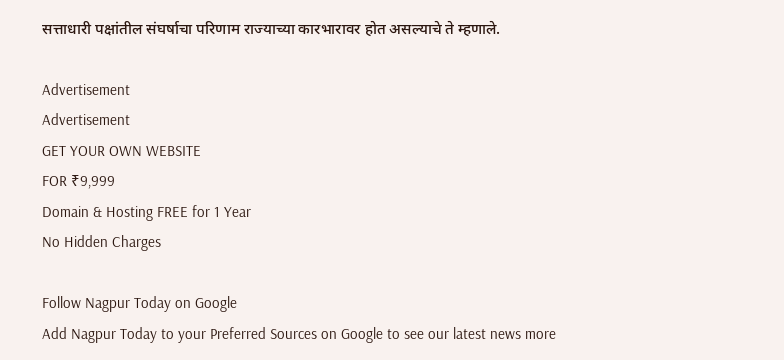सत्ताधारी पक्षांतील संघर्षाचा परिणाम राज्याच्या कारभारावर होत असल्याचे ते म्हणाले.

Advertisement
Advertisement
GET YOUR OWN WEBSITE
FOR ₹9,999
Domain & Hosting FREE for 1 Year
No Hidden Charges

Follow Nagpur Today on Google
Add Nagpur Today to your Preferred Sources on Google to see our latest news more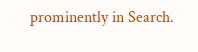prominently in Search.